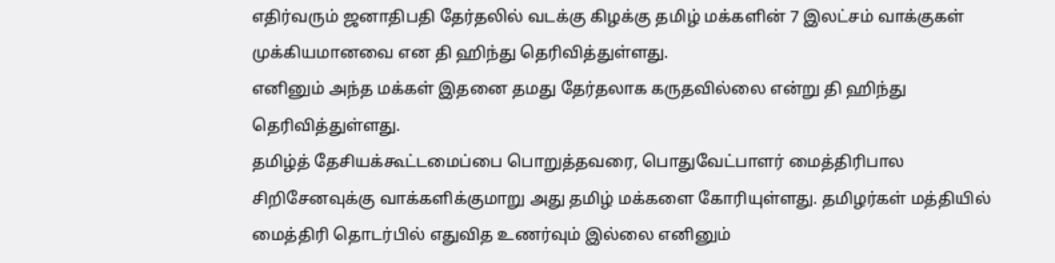எதிர்வரும் ஜனாதிபதி தேர்தலில் வடக்கு கிழக்கு தமிழ் மக்களின் 7 இலட்சம் வாக்குகள் முக்கியமானவை என தி ஹிந்து தெரிவித்துள்ளது.
எனினும் அந்த மக்கள் இதனை தமது தேர்தலாக கருதவில்லை என்று தி ஹிந்து தெரிவித்துள்ளது.
தமிழ்த் தேசியக்கூட்டமைப்பை பொறுத்தவரை, பொதுவேட்பாளர் மைத்திரிபால சிறிசேனவுக்கு வாக்களிக்குமாறு அது தமிழ் மக்களை கோரியுள்ளது. தமிழர்கள் மத்தியில் மைத்திரி தொடர்பில் எதுவித உணர்வும் இல்லை எனினும்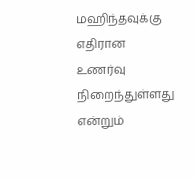மஹிந்தவுக்கு எதிரான உணர்வு நிறைந்துள்ளது என்றும்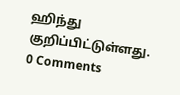ஹிந்து குறிப்பிட்டுள்ளது.
0 Comments